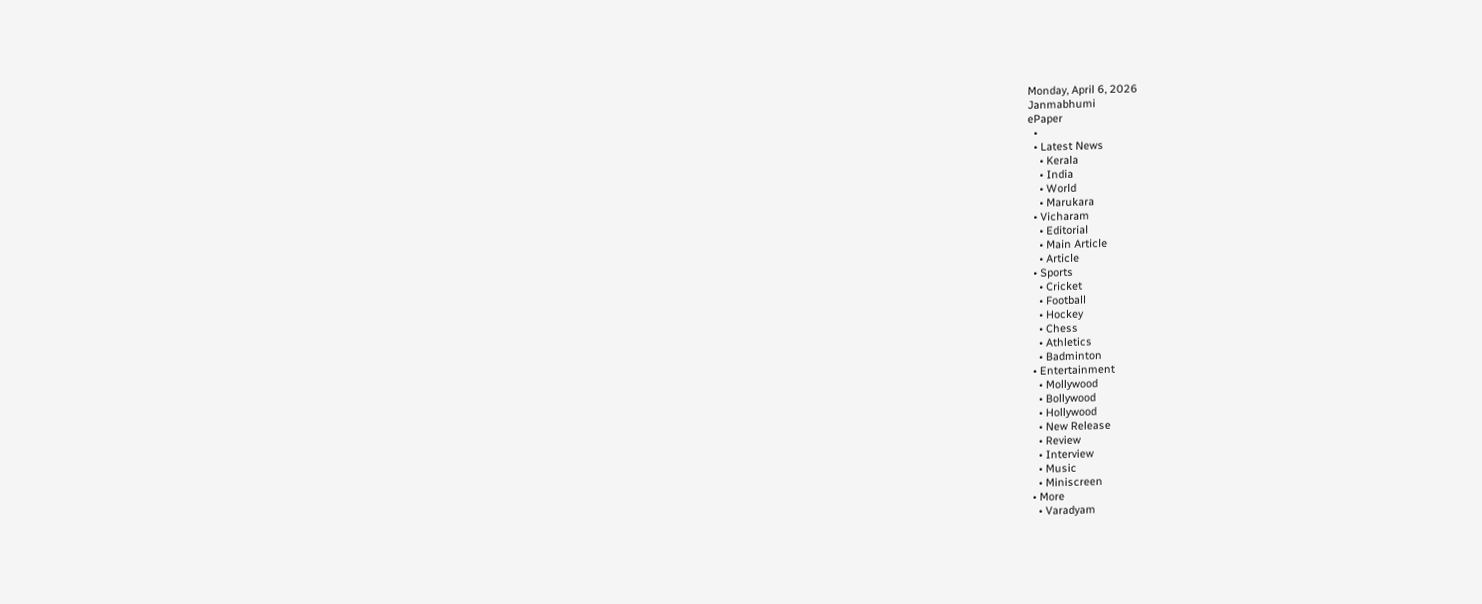Monday, April 6, 2026
Janmabhumi
ePaper
  •
  • Latest News
    • Kerala
    • India
    • World
    • Marukara
  • Vicharam
    • Editorial
    • Main Article
    • Article
  • Sports
    • Cricket
    • Football
    • Hockey
    • Chess
    • Athletics
    • Badminton
  • Entertainment
    • Mollywood
    • Bollywood
    • Hollywood
    • New Release
    • Review
    • Interview
    • Music
    • Miniscreen
  • More
    • Varadyam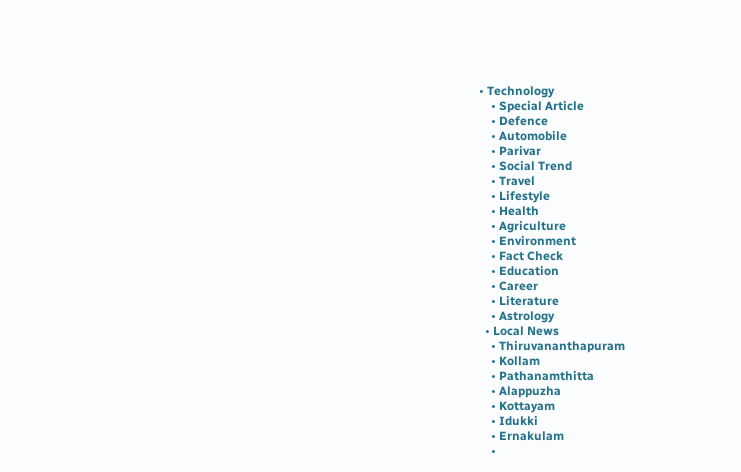• Technology
    • Special Article
    • Defence
    • Automobile
    • Parivar
    • Social Trend
    • Travel
    • Lifestyle
    • Health
    • Agriculture
    • Environment
    • Fact Check
    • Education
    • Career
    • Literature
    • Astrology
  • Local News
    • Thiruvananthapuram
    • Kollam
    • Pathanamthitta
    • Alappuzha
    • Kottayam
    • Idukki
    • Ernakulam
    •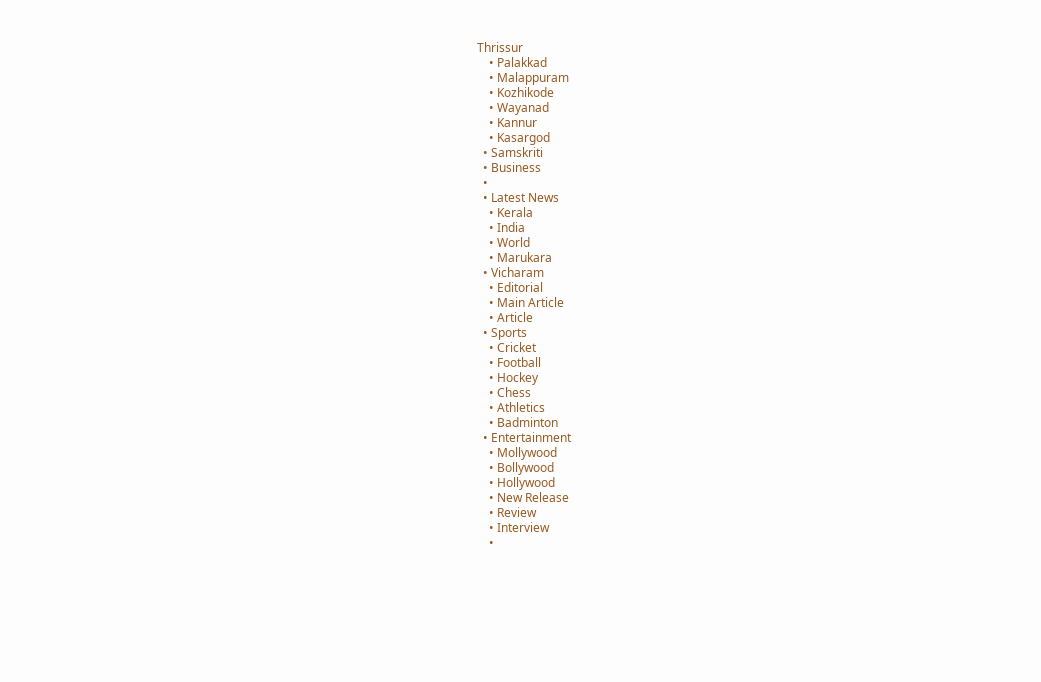Thrissur
    • Palakkad
    • Malappuram
    • Kozhikode
    • Wayanad
    • Kannur
    • Kasargod
  • Samskriti
  • Business
  •
  • Latest News
    • Kerala
    • India
    • World
    • Marukara
  • Vicharam
    • Editorial
    • Main Article
    • Article
  • Sports
    • Cricket
    • Football
    • Hockey
    • Chess
    • Athletics
    • Badminton
  • Entertainment
    • Mollywood
    • Bollywood
    • Hollywood
    • New Release
    • Review
    • Interview
    •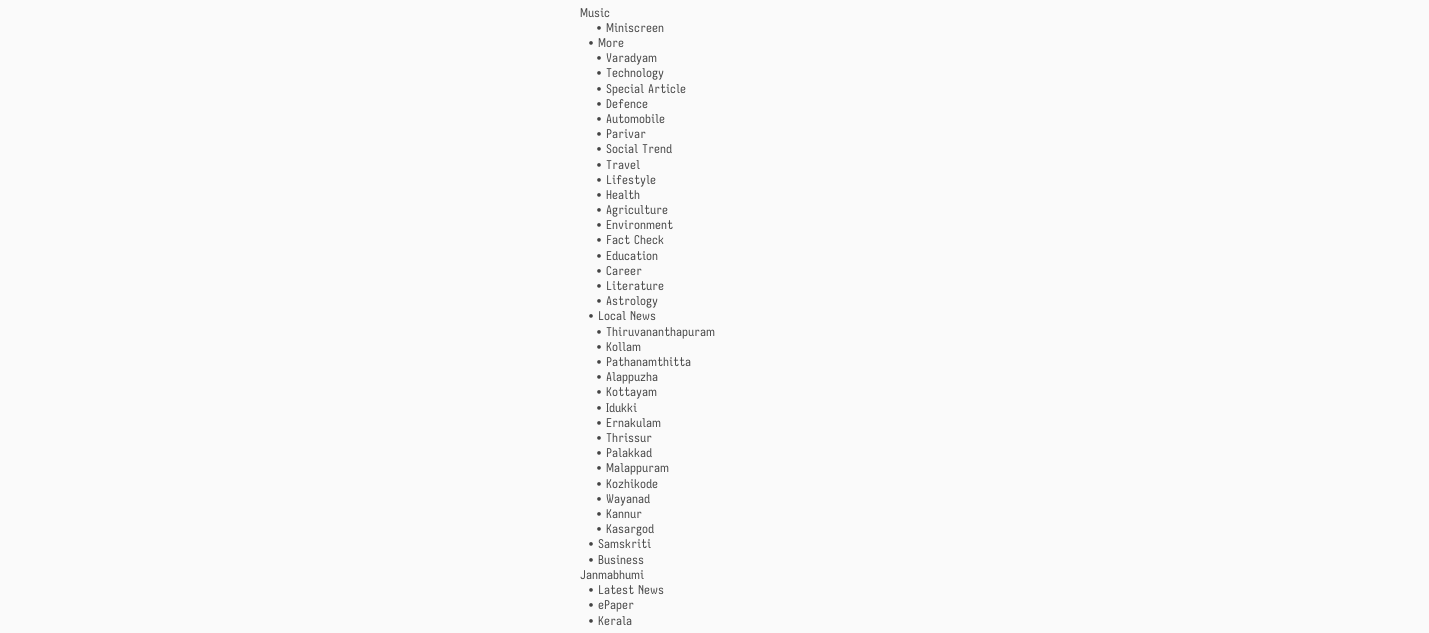Music
    • Miniscreen
  • More
    • Varadyam
    • Technology
    • Special Article
    • Defence
    • Automobile
    • Parivar
    • Social Trend
    • Travel
    • Lifestyle
    • Health
    • Agriculture
    • Environment
    • Fact Check
    • Education
    • Career
    • Literature
    • Astrology
  • Local News
    • Thiruvananthapuram
    • Kollam
    • Pathanamthitta
    • Alappuzha
    • Kottayam
    • Idukki
    • Ernakulam
    • Thrissur
    • Palakkad
    • Malappuram
    • Kozhikode
    • Wayanad
    • Kannur
    • Kasargod
  • Samskriti
  • Business
Janmabhumi
  • Latest News
  • ePaper
  • Kerala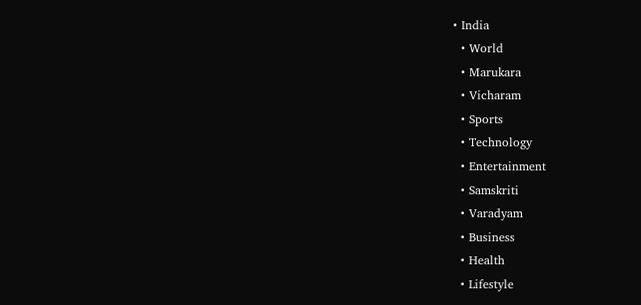• India
  • World
  • Marukara
  • Vicharam
  • Sports
  • Technology
  • Entertainment
  • Samskriti
  • Varadyam
  • Business
  • Health
  • Lifestyle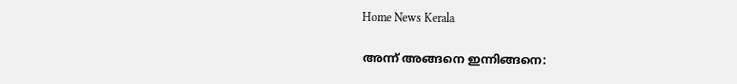Home News Kerala

അന്ന് അങ്ങനെ ഇന്നിങ്ങനെ: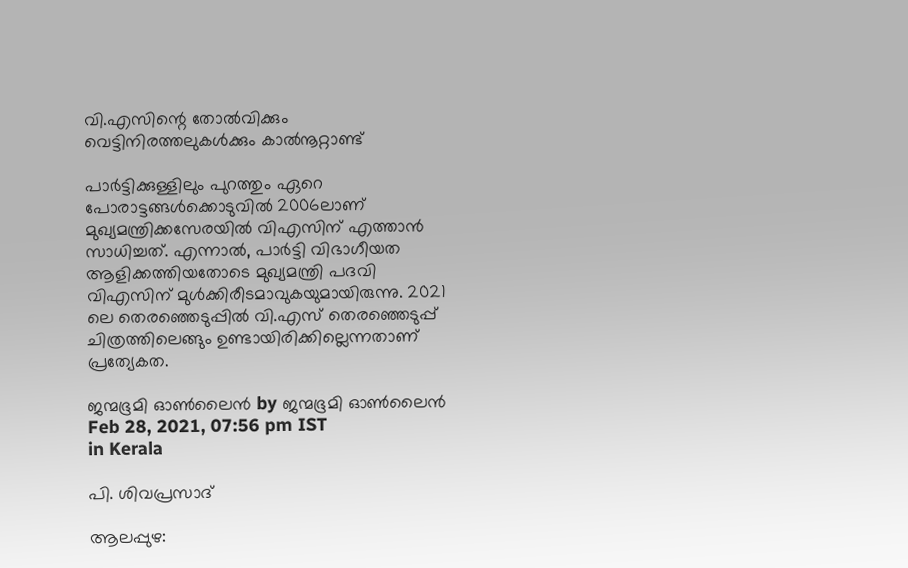വി.എസിന്റെ തോല്‍വിക്കും വെട്ടിനിരത്തലുകള്‍ക്കും കാല്‍നൂറ്റാണ്ട്

പാര്‍ട്ടിക്കുള്ളിലും പുറത്തും ഏറെ പോരാട്ടങ്ങള്‍ക്കൊടുവില്‍ 2006ലാണ് മുഖ്യമന്ത്രിക്കസേരയില്‍ വിഎസിന് എത്താന്‍ സാധിച്ചത്. എന്നാല്‍, പാര്‍ട്ടി വിഭാഗീയത ആളിക്കത്തിയതോടെ മുഖ്യമന്ത്രി പദവി വിഎസിന് മുള്‍ക്കിരീടമാവുകയുമായിരുന്നു. 2021 ലെ തെരഞ്ഞെടുപ്പില്‍ വി.എസ് തെരഞ്ഞെടുപ്പ് ചിത്രത്തിലെങ്ങും ഉണ്ടായിരിക്കില്ലെന്നതാണ് പ്രത്യേകത.

ജന്മഭൂമി ഓണ്‍ലൈന്‍ by ജന്മഭൂമി ഓണ്‍ലൈന്‍
Feb 28, 2021, 07:56 pm IST
in Kerala

പി. ശിവപ്രസാദ്

ആലപ്പുഴ: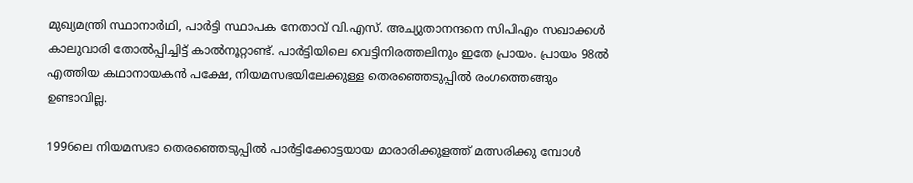മുഖ്യമന്ത്രി സ്ഥാനാര്‍ഥി, പാര്‍ട്ടി സ്ഥാപക നേതാവ് വി.എസ്. അച്യുതാനന്ദനെ സിപിഎം സഖാക്കള്‍ കാലുവാരി തോല്‍പ്പിച്ചിട്ട് കാല്‍നൂറ്റാണ്ട്. പാര്‍ട്ടിയിലെ വെട്ടിനിരത്തലിനും ഇതേ പ്രായം. പ്രായം 98ല്‍ എത്തിയ കഥാനായകന്‍ പക്ഷേ, നിയമസഭയിലേക്കുള്ള തെരഞ്ഞെടുപ്പില്‍ രംഗത്തെങ്ങും ഉണ്ടാവില്ല.

1996ലെ നിയമസഭാ തെരഞ്ഞെടുപ്പില്‍ പാര്‍ട്ടിക്കോട്ടയായ മാരാരിക്കുളത്ത് മത്സരിക്കു മ്പോള്‍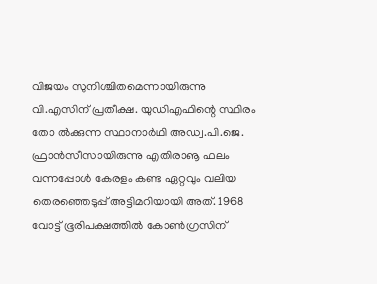വിജയം സുനിശ്ചിതമെന്നായിരുന്നു വി.എസിന് പ്രതീക്ഷ. യുഡിഎഫിന്റെ സ്ഥിരം തോ ല്‍ക്കുന്ന സ്ഥാനാര്‍ഥി അഡ്വ.പി.ജെ. ഫ്രാന്‍സീസായിരുന്നു എതിരാൡ ഫലം വന്നപ്പോള്‍ കേരളം കണ്ട ഏറ്റവും വലിയ തെരഞ്ഞെടുപ്പ് അട്ടിമറിയായി അത്. 1968 വോട്ട് ഭൂരിപക്ഷത്തില്‍ കോണ്‍ഗ്രസിന്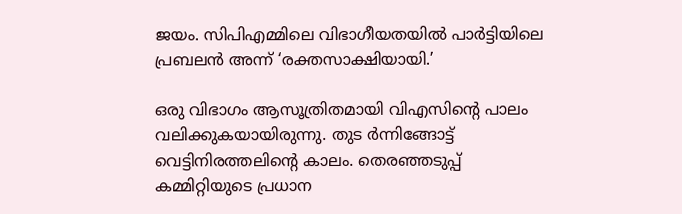ജയം. സിപിഎമ്മിലെ വിഭാഗീയതയില്‍ പാര്‍ട്ടിയിലെ പ്രബലന്‍ അന്ന് ‘രക്തസാക്ഷിയായി.’

ഒരു വിഭാഗം ആസൂത്രിതമായി വിഎസിന്റെ പാലം വലിക്കുകയായിരുന്നു. തുട ര്‍ന്നിങ്ങോട്ട് വെട്ടിനിരത്തലിന്റെ കാലം. തെരഞ്ഞടുപ്പ് കമ്മിറ്റിയുടെ പ്രധാന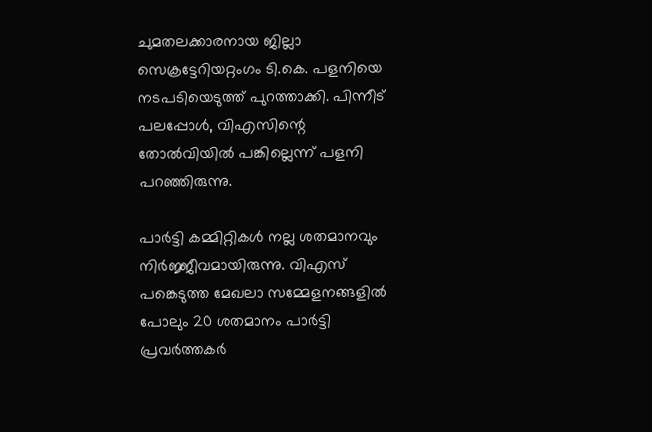ചുമതലക്കാരനായ ജില്ലാ സെക്രട്ടേറിയറ്റംഗം ടി.കെ. പളനിയെ നടപടിയെടുത്ത് പുറത്താക്കി. പിന്നീട് പലപ്പോള്‍, വിഎസിന്റെ തോല്‍വിയില്‍ പങ്കില്ലെന്ന് പളനി പറഞ്ഞിരുന്നു.

പാര്‍ട്ടി കമ്മിറ്റികള്‍ നല്ല ശതമാനവും നിര്‍ജ്ജീവമായിരുന്നു. വിഎസ് പങ്കെടുത്ത മേഖലാ സമ്മേളനങ്ങളില്‍ പോലും 20 ശതമാനം പാര്‍ട്ടി പ്രവര്‍ത്തകര്‍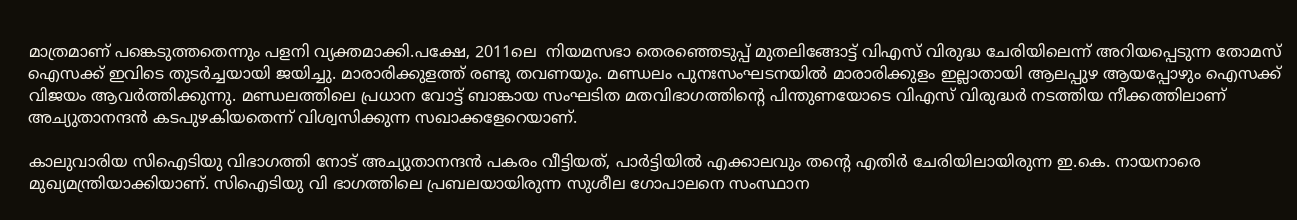മാത്രമാണ് പങ്കെടുത്തതെന്നും പളനി വ്യക്തമാക്കി.പക്ഷേ, 2011ലെ  നിയമസഭാ തെരഞ്ഞെടുപ്പ് മുതലിങ്ങോട്ട് വിഎസ് വിരുദ്ധ ചേരിയിലെന്ന് അറിയപ്പെടുന്ന തോമസ് ഐസക്ക് ഇവിടെ തുടര്‍ച്ചയായി ജയിച്ചു. മാരാരിക്കുളത്ത് രണ്ടു തവണയും. മണ്ഡലം പുനഃസംഘടനയില്‍ മാരാരിക്കുളം ഇല്ലാതായി ആലപ്പുഴ ആയപ്പോഴും ഐസക്ക് വിജയം ആവര്‍ത്തിക്കുന്നു. മണ്ഡലത്തിലെ പ്രധാന വോട്ട് ബാങ്കായ സംഘടിത മതവിഭാഗത്തിന്റെ പിന്തുണയോടെ വിഎസ് വിരുദ്ധര്‍ നടത്തിയ നീക്കത്തിലാണ് അച്യുതാനന്ദന്‍ കടപുഴകിയതെന്ന് വിശ്വസിക്കുന്ന സഖാക്കളേറെയാണ്.

കാലുവാരിയ സിഐടിയു വിഭാഗത്തി നോട് അച്യുതാനന്ദന്‍ പകരം വീട്ടിയത്, പാര്‍ട്ടിയില്‍ എക്കാലവും തന്റെ എതിര്‍ ചേരിയിലായിരുന്ന ഇ.കെ. നായനാരെ മുഖ്യമന്ത്രിയാക്കിയാണ്. സിഐടിയു വി ഭാഗത്തിലെ പ്രബലയായിരുന്ന സുശീല ഗോപാലനെ സംസ്ഥാന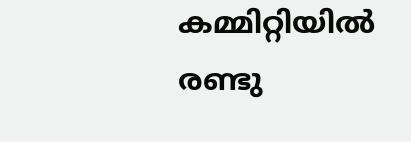കമ്മിറ്റിയില്‍ രണ്ടു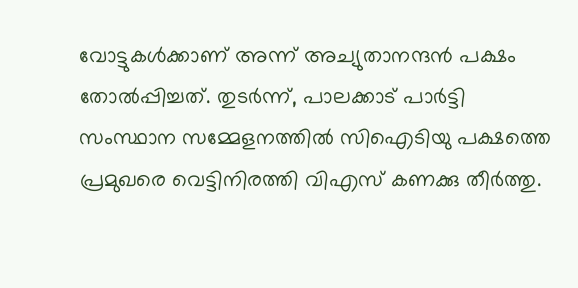വോട്ടുകള്‍ക്കാണ് അന്ന് അച്യുതാനന്ദന്‍ പക്ഷം തോല്‍പ്പിച്ചത്. തുടര്‍ന്ന്, പാലക്കാട് പാര്‍ട്ടി സംസ്ഥാന സമ്മേളനത്തില്‍ സിഐടിയു പക്ഷത്തെ പ്രമുഖരെ വെട്ടിനിരത്തി വിഎസ് കണക്കു തീര്‍ത്തു.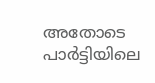അതോടെ പാര്‍ട്ടിയിലെ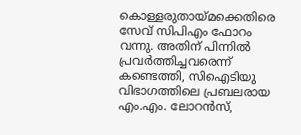കൊള്ളരുതായ്‌മക്കെതിരെ സേവ് സിപിഎം ഫോറം വന്നു. അതിന് പിന്നില്‍ പ്രവര്‍ത്തിച്ചവരെന്ന് കണ്ടെത്തി, സിഐടിയു വിഭാഗത്തിലെ പ്രബലരായ എം.എം. ലോറന്‍സ്,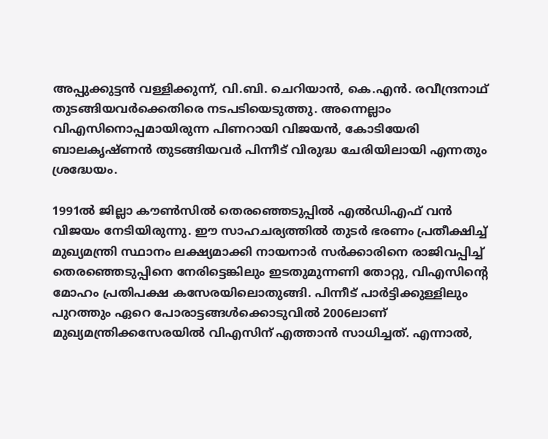അപ്പുക്കുട്ടന്‍ വള്ളിക്കുന്ന്, വി.ബി. ചെറിയാന്‍, കെ.എന്‍. രവീന്ദ്രനാഥ് തുടങ്ങിയവര്‍ക്കെതിരെ നടപടിയെടുത്തു. അന്നെല്ലാം വിഎസിനൊപ്പമായിരുന്ന പിണറായി വിജയന്‍, കോടിയേരി ബാലകൃഷ്ണന്‍ തുടങ്ങിയവര്‍ പിന്നീട് വിരുദ്ധ ചേരിയിലായി എന്നതും ശ്രദ്ധേയം.

1991ല്‍ ജില്ലാ കൗണ്‍സില്‍ തെരഞ്ഞെടുപ്പില്‍ എല്‍ഡിഎഫ് വന്‍ വിജയം നേടിയിരുന്നു. ഈ സാഹചര്യത്തില്‍ തുടര്‍ ഭരണം പ്രതീക്ഷിച്ച് മുഖ്യമന്ത്രി സ്ഥാനം ലക്ഷ്യമാക്കി നായനാര്‍ സര്‍ക്കാരിനെ രാജിവപ്പിച്ച് തെരഞ്ഞെടുപ്പിനെ നേരിട്ടെങ്കിലും ഇടതുമുന്നണി തോറ്റു, വിഎസിന്റെ മോഹം പ്രതിപക്ഷ കസേരയിലൊതുങ്ങി. പിന്നീട് പാര്‍ട്ടിക്കുള്ളിലും പുറത്തും ഏറെ പോരാട്ടങ്ങള്‍ക്കൊടുവില്‍ 2006ലാണ് മുഖ്യമന്ത്രിക്കസേരയില്‍ വിഎസിന് എത്താന്‍ സാധിച്ചത്. എന്നാല്‍,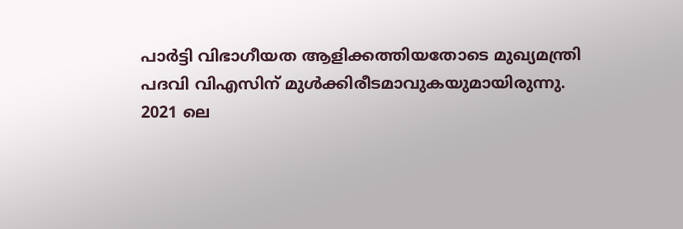പാര്‍ട്ടി വിഭാഗീയത ആളിക്കത്തിയതോടെ മുഖ്യമന്ത്രി പദവി വിഎസിന് മുള്‍ക്കിരീടമാവുകയുമായിരുന്നു. 2021 ലെ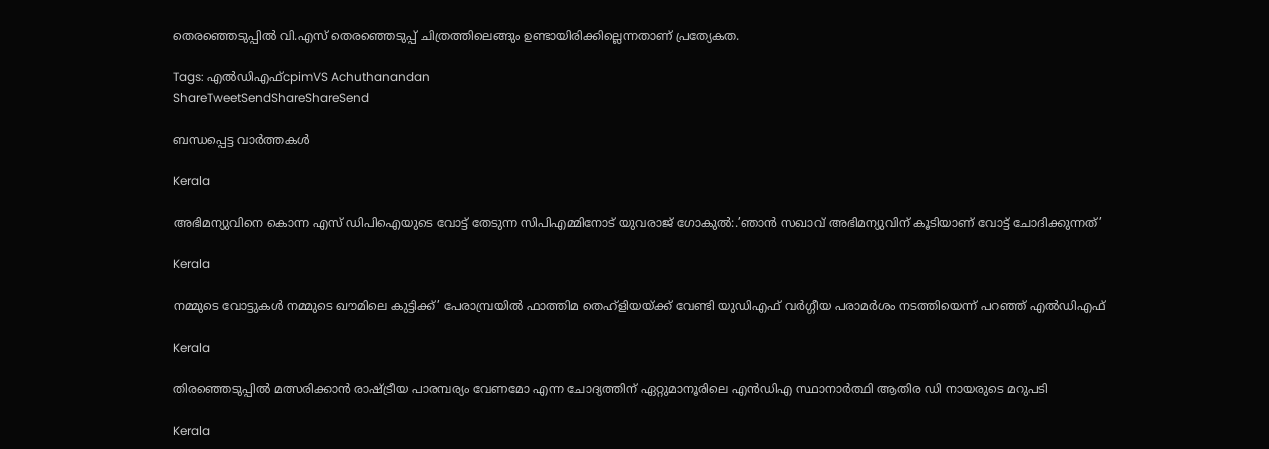തെരഞ്ഞെടുപ്പില്‍ വി.എസ് തെരഞ്ഞെടുപ്പ് ചിത്രത്തിലെങ്ങും ഉണ്ടായിരിക്കില്ലെന്നതാണ് പ്രത്യേകത.

Tags: എല്‍ഡിഎഫ്‌cpimVS Achuthanandan
ShareTweetSendShareShareSend

ബന്ധപ്പെട്ട വാര്‍ത്തകള്‍

Kerala

അഭിമന്യുവിനെ കൊന്ന എസ് ഡിപിഐയുടെ വോട്ട് തേടുന്ന സിപിഎമ്മിനോട് യുവരാജ് ഗോകുല്‍:.’ഞാന്‍ സഖാവ് അഭിമന്യുവിന് കൂടിയാണ് വോട്ട് ചോദിക്കുന്നത്’

Kerala

നമ്മുടെ വോട്ടുകള്‍ നമ്മുടെ ഖൗമിലെ കുട്ടിക്ക്’ പേരാമ്പ്രയില്‍ ഫാത്തിമ തെഹ്ളിയയ്‌ക്ക് വേണ്ടി യുഡിഎഫ് വര്‍ഗ്ഗീയ പരാമര്‍ശം നടത്തിയെന്ന് പറഞ്ഞ് എല്‍ഡിഎഫ്

Kerala

തിരഞ്ഞെടുപ്പിൽ മത്സരിക്കാൻ രാഷ്‌ട്രീയ പാരമ്പര്യം വേണമോ എന്ന ചോദ്യത്തിന് ഏറ്റുമാനൂരിലെ എന്‍ഡിഎ സ്ഥാനാര്‍ത്ഥി ആതിര ഡി നായരുടെ മറുപടി

Kerala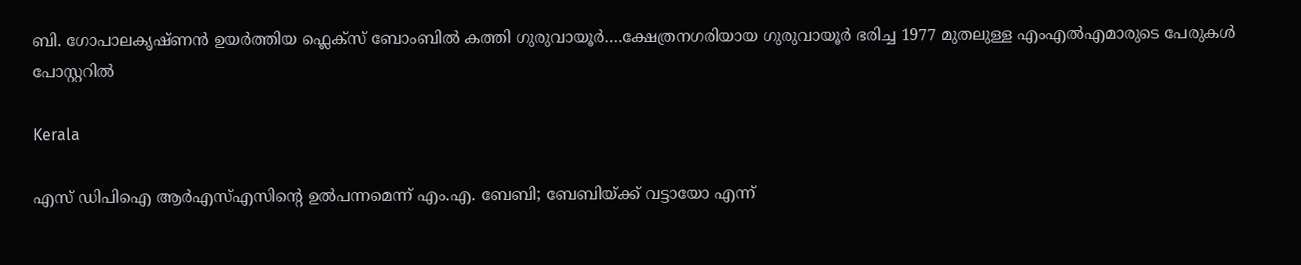ബി. ഗോപാലകൃഷ്ണന്‍ ഉയര്‍ത്തിയ ഫ്ലെക്സ് ബോംബില്‍ കത്തി ഗുരുവായൂര്‍….ക്ഷേത്രനഗരിയായ ഗുരുവായൂര്‍ ഭരിച്ച 1977 മുതലുള്ള എംഎൽഎമാരുടെ പേരുകള്‍ പോസ്റ്ററില്‍

Kerala

എസ് ഡിപിഐ ആര്‍എസ്എസിന്റെ ഉല്‍പന്നമെന്ന് എം.എ. ബേബി; ബേബിയ്‌ക്ക് വട്ടായോ എന്ന്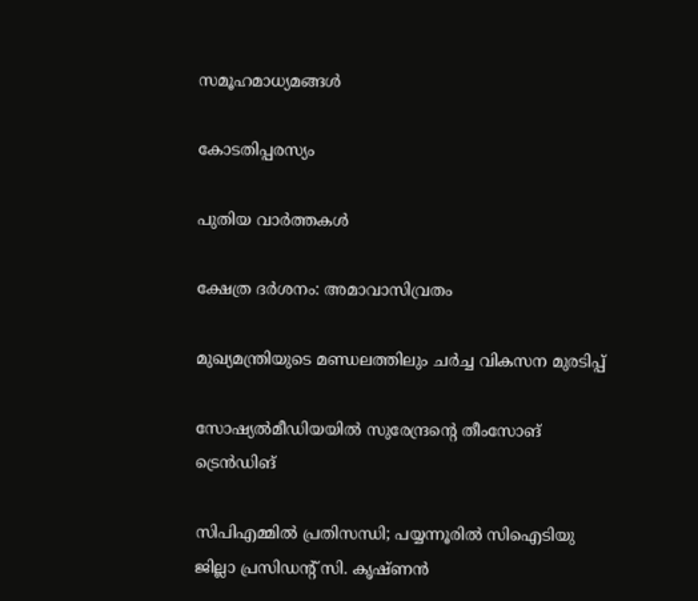സമൂഹമാധ്യമങ്ങള്‍

കോടതിപ്പരസ്യം

പുതിയ വാര്‍ത്തകള്‍

ക്ഷേത്ര ദര്‍ശനം: അമാവാസിവ്രതം

മുഖ്യമന്ത്രിയുടെ മണ്ഡലത്തിലും ചര്‍ച്ച വികസന മുരടിപ്പ്

സോഷ്യല്‍മീഡിയയില്‍ സുരേന്ദ്രന്റെ തീംസോങ് ട്രെന്‍ഡിങ്

സിപിഎമ്മില്‍ പ്രതിസന്ധി; പയ്യന്നൂരില്‍ സിഐടിയു ജില്ലാ പ്രസിഡന്റ് സി. കൃഷ്ണന്‍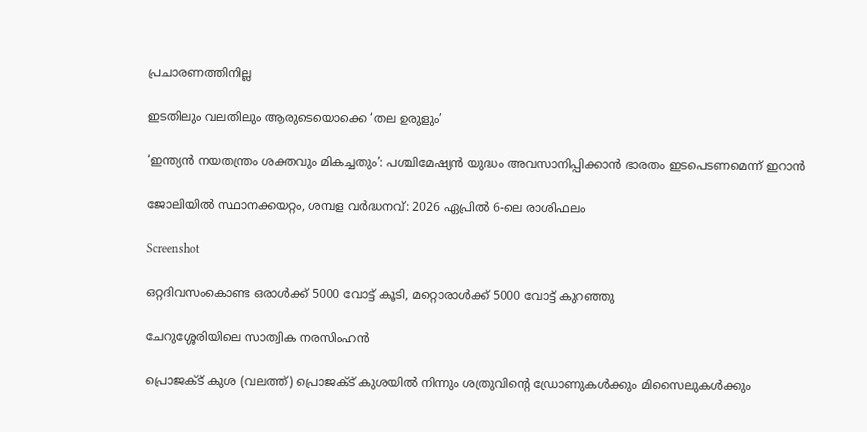പ്രചാരണത്തിനില്ല

ഇടതിലും വലതിലും ആരുടെയൊക്കെ ‘തല ഉരുളും’

‘ഇന്ത്യൻ നയതന്ത്രം ശക്തവും മികച്ചതും’: പശ്ചിമേഷ്യൻ യുദ്ധം അവസാനിപ്പിക്കാൻ ഭാരതം ഇടപെടണമെന്ന് ഇറാൻ

ജോലിയിൽ സ്ഥാനക്കയറ്റം, ശമ്പള വർദ്ധനവ്: 2026 ഏപ്രിൽ 6-ലെ രാശിഫലം

Screenshot

ഒറ്റദിവസംകൊണ്ട ഒരാൾക്ക് 5000 വോട്ട് കൂടി, മറ്റൊരാൾക്ക് 5000 വോട്ട് കുറഞ്ഞു

ചേറുശ്ശേരിയിലെ സാത്വിക നരസിംഹന്‍

പ്രൊജക്ട് കുശ (വലത്ത്) പ്രൊജക്ട് കുശയില്‍ നിന്നും ശത്രുവിന്‍റെ ഡ്രോണുകള്‍ക്കും മിസൈലുകള്‍ക്കും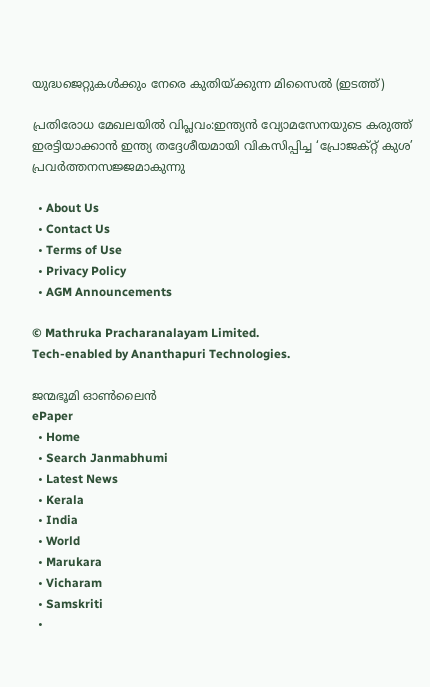യുദ്ധജെറ്റുകള്‍ക്കും നേരെ കുതിയ്ക്കുന്ന മിസൈല്‍ (ഇടത്ത്)

പ്രതിരോധ മേഖലയിൽ വിപ്ലവം:ഇന്ത്യൻ വ്യോമസേനയുടെ കരുത്ത് ഇരട്ടിയാക്കാൻ ഇന്ത്യ തദ്ദേശീയമായി വികസിപ്പിച്ച ‘പ്രോജക്റ്റ് കുശ’ പ്രവർത്തനസജ്ജമാകുന്നു

  • About Us
  • Contact Us
  • Terms of Use
  • Privacy Policy
  • AGM Announcements

© Mathruka Pracharanalayam Limited.
Tech-enabled by Ananthapuri Technologies.

ജന്മഭൂമി ഓണ്‍ലൈന്‍
ePaper
  • Home
  • Search Janmabhumi
  • Latest News
  • Kerala
  • India
  • World
  • Marukara
  • Vicharam
  • Samskriti
  •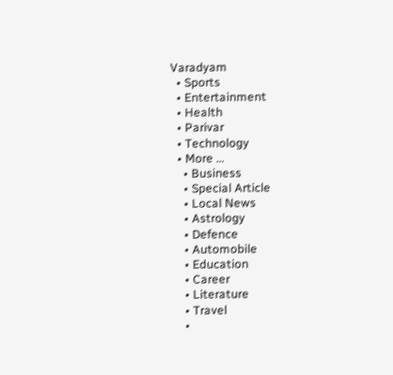Varadyam
  • Sports
  • Entertainment
  • Health
  • Parivar
  • Technology
  • More …
    • Business
    • Special Article
    • Local News
    • Astrology
    • Defence
    • Automobile
    • Education
    • Career
    • Literature
    • Travel
    •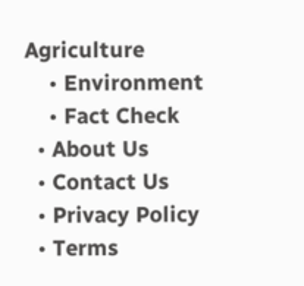Agriculture
    • Environment
    • Fact Check
  • About Us
  • Contact Us
  • Privacy Policy
  • Terms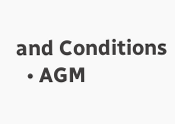and Conditions
  • AGM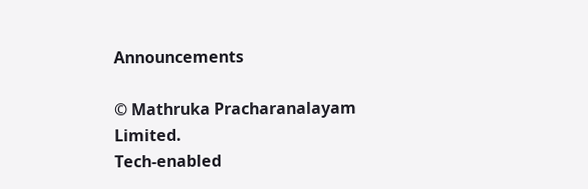Announcements

© Mathruka Pracharanalayam Limited.
Tech-enabled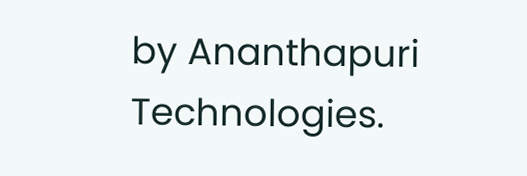by Ananthapuri Technologies.